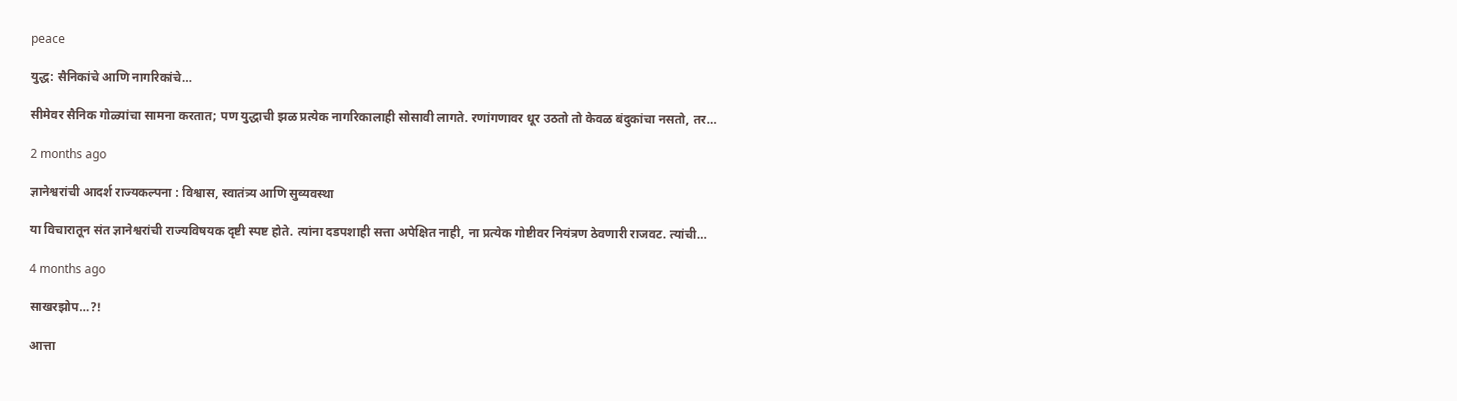peace

युद्ध: सैनिकांचे आणि नागरिकांचे…

सीमेवर सैनिक गोळ्यांचा सामना करतात; पण युद्धाची झळ प्रत्येक नागरिकालाही सोसावी लागते. रणांगणावर धूर उठतो तो केवळ बंदुकांचा नसतो, तर…

2 months ago

ज्ञानेश्वरांची आदर्श राज्यकल्पना : विश्वास, स्वातंत्र्य आणि सुव्यवस्था

या विचारातून संत ज्ञानेश्वरांची राज्यविषयक दृष्टी स्पष्ट होते. त्यांना दडपशाही सत्ता अपेक्षित नाही, ना प्रत्येक गोष्टीवर नियंत्रण ठेवणारी राजवट. त्यांची…

4 months ago

साखरझोप…?!

आत्ता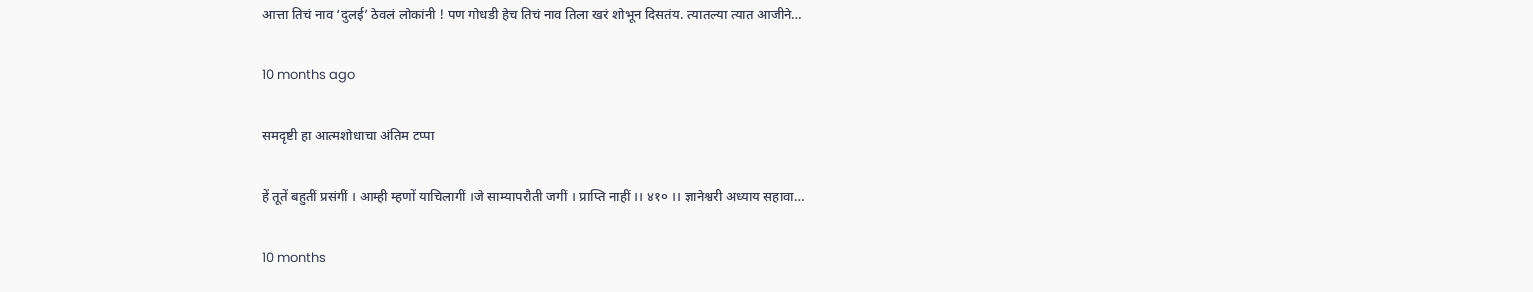आत्ता तिचं नाव ‘दुलई’ ठेवलं लोकांनी ! पण गोधडी हेच तिचं नाव तिला खरं शोभून दिसतंय. त्यातल्या त्यात आजीने…

10 months ago

समदृष्टी हा आत्मशोधाचा अंतिम टप्पा

हें तूतें बहुतीं प्रसंगीं । आम्ही म्हणों याचिलागीं ।जे साम्यापरौती जगीं । प्राप्ति नाहीं ।। ४१० ।। ज्ञानेश्वरी अध्याय सहावा…

10 months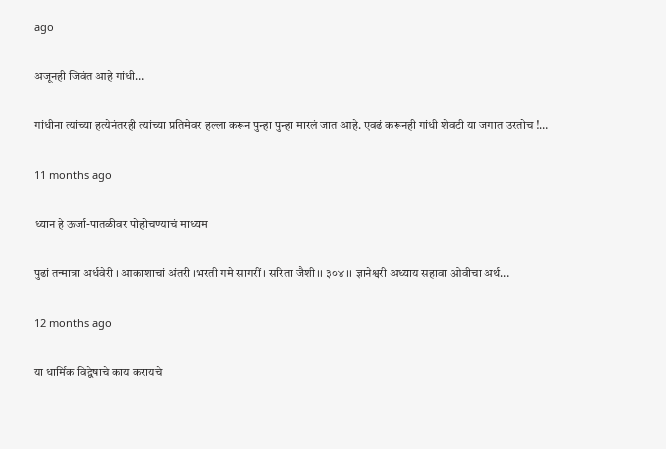ago

अजूनही जिवंत आहे गांधी…

गांधीना त्यांच्या हत्येनंतरही त्यांच्या प्रतिमेवर हल्ला करून पुन्हा पुन्हा मारलं जात आहे. एवढं करूनही गांधी शेवटी या जगात उरतोच !…

11 months ago

ध्यान हे ऊर्जा-पातळीवर पोहोचण्याचं माध्यम

पुढां तन्मात्रा अर्धवेरी । आकाशाचां अंतरी ।भरती गमे सागरीं । सरिता जैशी ।। ३०४ ।। ज्ञानेश्वरी अध्याय सहावा ओवीचा अर्थ…

12 months ago

या धार्मिक विद्वेषाचे काय करायचे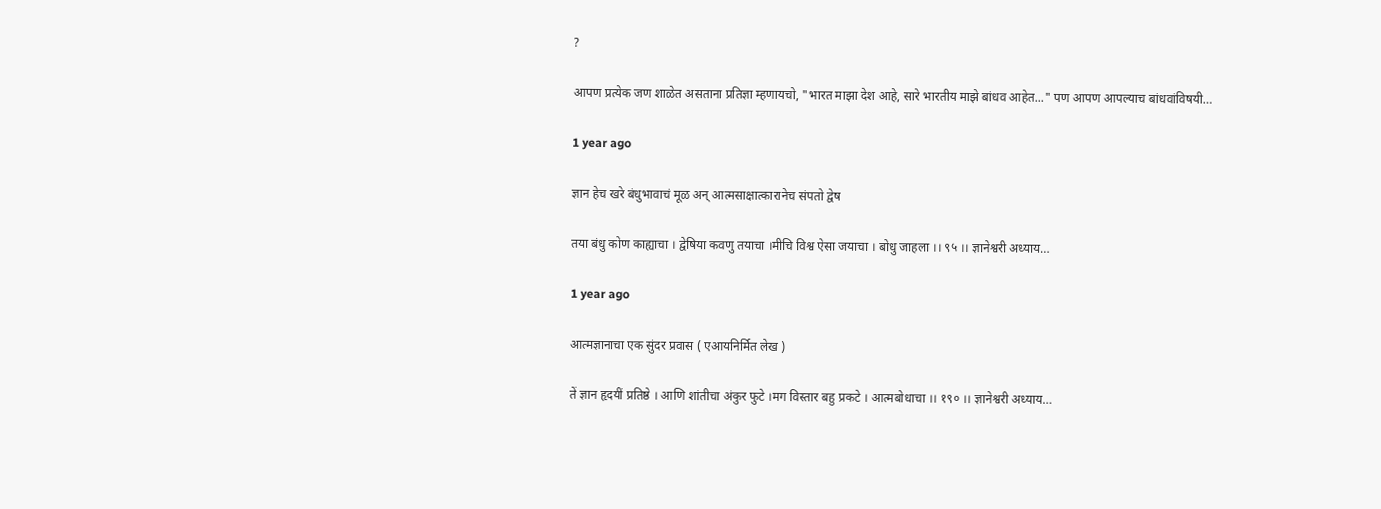?

आपण प्रत्येक जण शाळेत असताना प्रतिज्ञा म्हणायचो, "भारत माझा देश आहे, सारे भारतीय माझे बांधव आहेत..." पण आपण आपल्याच बांधवांविषयी…

1 year ago

ज्ञान हेच खरे बंधुभावाचं मूळ अन् आत्मसाक्षात्कारानेच संपतो द्वेष

तया बंधु कोण काह्याचा । द्वेषिया कवणु तयाचा ।मीचि विश्व ऐसा जयाचा । बोधु जाहला ।। ९५ ।। ज्ञानेश्वरी अध्याय…

1 year ago

आत्मज्ञानाचा एक सुंदर प्रवास ( एआयनिर्मित लेख )

तें ज्ञान हृदयीं प्रतिष्ठे । आणि शांतीचा अंकुर फुटे ।मग विस्तार बहु प्रकटे । आत्मबोधाचा ।। १९० ।। ज्ञानेश्वरी अध्याय…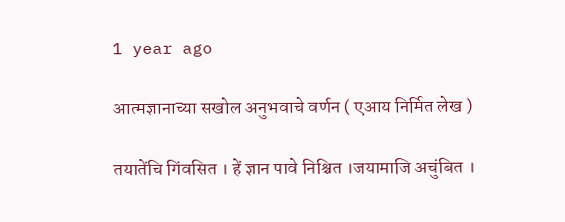1 year ago

आत्मज्ञानाच्या सखोल अनुभवाचे वर्णन ( एआय निर्मित लेख )

तयातेंचि गिंवसित । हें ज्ञान पावे निश्चित ।जयामाजि अचुंबित ।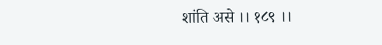शांति असे ।। १८९ ।।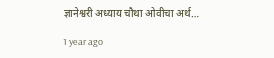ज्ञानेश्वरी अध्याय चौथा ओवीचा अर्थ…

1 year ago